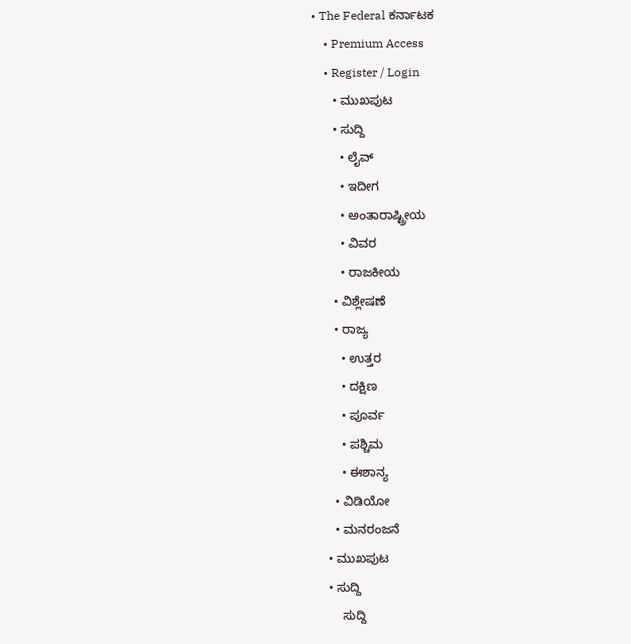• The Federal ಕರ್ನಾಟಕ
    • Premium Access
    • Register / Login
      • ಮುಖಪುಟ
      • ಸುದ್ದಿ
        • ಲೈವ್‌
        • ಇದೀಗ
        • ಅಂತಾರಾಷ್ಟ್ರೀಯ
        • ವಿವರ
        • ರಾಜಕೀಯ
      • ವಿಶ್ಲೇಷಣೆ
      • ರಾಜ್ಯ
        • ಉತ್ತರ
        • ದಕ್ಷಿಣ
        • ಪೂರ್ವ
        • ಪಶ್ಚಿಮ
        • ಈಶಾನ್ಯ
      • ವಿಡಿಯೋ
      • ಮನರಂಜನೆ
    • ಮುಖಪುಟ
    • ಸುದ್ದಿ
        ಸುದ್ದಿ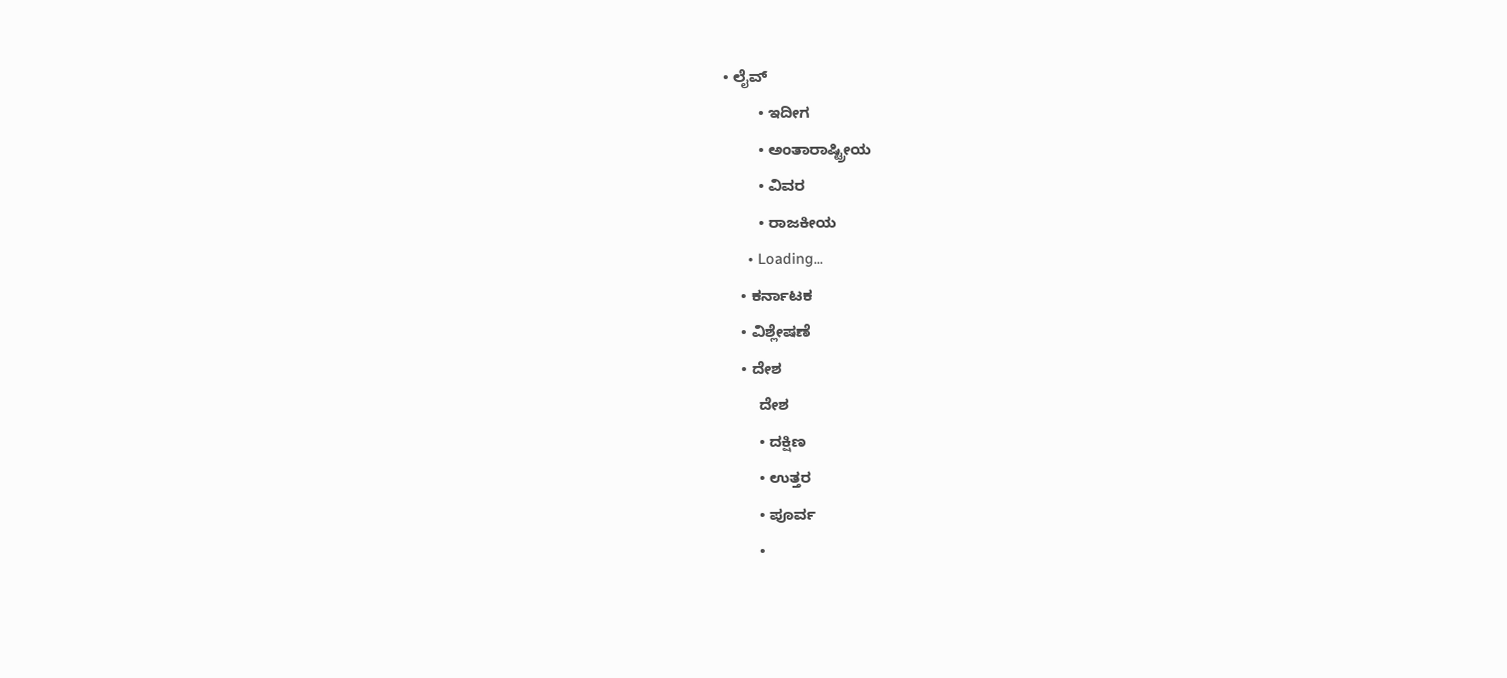• ಲೈವ್‌
        • ಇದೀಗ
        • ಅಂತಾರಾಷ್ಟ್ರೀಯ
        • ವಿವರ
        • ರಾಜಕೀಯ
      • Loading...
    • ಕರ್ನಾಟಕ
    • ವಿಶ್ಲೇಷಣೆ
    • ದೇಶ
        ದೇಶ
        • ದಕ್ಷಿಣ
        • ಉತ್ತರ
        • ಪೂರ್ವ
        •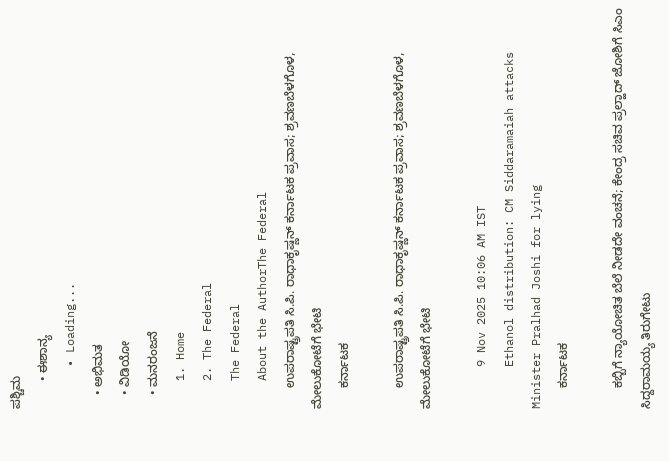ಪಶ್ಚಿಮ
        • ಈಶಾನ್ಯ
      • Loading...
    • ಅಭಿಮತ
    • ವಿಡಿಯೋ
    • ಮನರಂಜನೆ
    1. Home
    2. The Federal
    The Federal
    About the AuthorThe Federal
      ಉಪರಾಷ್ಟ್ರಪತಿ ಸಿ.ಪಿ. ರಾಧಾಕೃಷ್ಣನ್ ಕರ್ನಾಟಕ ಪ್ರವಾಸ; ಶ್ರವಣಬೆಳಗೊಳ, ಮೇಲುಕೋಟೆಗೆ ಭೇಟಿ
      ಕರ್ನಾಟಕ

      ಉಪರಾಷ್ಟ್ರಪತಿ ಸಿ.ಪಿ. ರಾಧಾಕೃಷ್ಣನ್ ಕರ್ನಾಟಕ ಪ್ರವಾಸ; ಶ್ರವಣಬೆಳಗೊಳ, ಮೇಲುಕೋಟೆಗೆ ಭೇಟಿ

      9 Nov 2025 10:06 AM IST
      Ethanol distribution: CM Siddaramaiah attacks Minister Pralhad Joshi for lying
      ಕರ್ನಾಟಕ

      ಕಬ್ಬಿಗೆ ನ್ಯಾಯೋಚಿತ ಬೆಲೆ ನೀಡದೇ ವಂಚನೆ; ಕೇಂದ್ರ ಸಚಿವ ಪ್ರಲ್ಹಾದ್ ಜೋಶಿಗೆ ಸಿಎಂ ಸಿದ್ದರಾಮಯ್ಯ ತಿರುಗೇಟು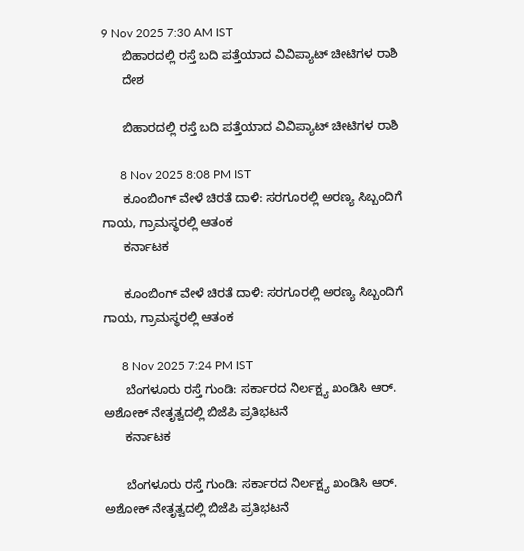9 Nov 2025 7:30 AM IST
      ಬಿಹಾರದಲ್ಲಿ ರಸ್ತೆ ಬದಿ ಪತ್ತೆಯಾದ ವಿವಿಪ್ಯಾಟ್ ಚೀಟಿಗಳ ರಾಶಿ
      ದೇಶ

      ಬಿಹಾರದಲ್ಲಿ ರಸ್ತೆ ಬದಿ ಪತ್ತೆಯಾದ ವಿವಿಪ್ಯಾಟ್ ಚೀಟಿಗಳ ರಾಶಿ

      8 Nov 2025 8:08 PM IST
      ಕೂಂಬಿಂಗ್ ವೇಳೆ ಚಿರತೆ ದಾಳಿ: ಸರಗೂರಲ್ಲಿ ಅರಣ್ಯ ಸಿಬ್ಬಂದಿಗೆ ಗಾಯ, ಗ್ರಾಮಸ್ಥರಲ್ಲಿ ಆತಂಕ
      ಕರ್ನಾಟಕ

      ಕೂಂಬಿಂಗ್ ವೇಳೆ ಚಿರತೆ ದಾಳಿ: ಸರಗೂರಲ್ಲಿ ಅರಣ್ಯ ಸಿಬ್ಬಂದಿಗೆ ಗಾಯ, ಗ್ರಾಮಸ್ಥರಲ್ಲಿ ಆತಂಕ

      8 Nov 2025 7:24 PM IST
      ಬೆಂಗಳೂರು ರಸ್ತೆ ಗುಂಡಿ: ಸರ್ಕಾರದ ನಿರ್ಲಕ್ಷ್ಯ ಖಂಡಿಸಿ ಆರ್. ಅಶೋಕ್ ನೇತೃತ್ವದಲ್ಲಿ ಬಿಜೆಪಿ ಪ್ರತಿಭಟನೆ
      ಕರ್ನಾಟಕ

      ಬೆಂಗಳೂರು ರಸ್ತೆ ಗುಂಡಿ: ಸರ್ಕಾರದ ನಿರ್ಲಕ್ಷ್ಯ ಖಂಡಿಸಿ ಆರ್. ಅಶೋಕ್ ನೇತೃತ್ವದಲ್ಲಿ ಬಿಜೆಪಿ ಪ್ರತಿಭಟನೆ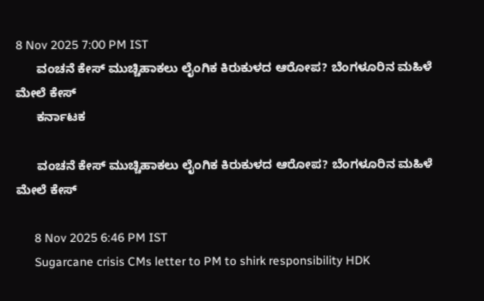8 Nov 2025 7:00 PM IST
      ವಂಚನೆ ಕೇಸ್ ಮುಚ್ಚಿಹಾಕಲು ಲೈಂಗಿಕ ಕಿರುಕುಳದ ಆರೋಪ? ಬೆಂಗಳೂರಿನ ಮಹಿಳೆ ಮೇಲೆ ಕೇಸ್
      ಕರ್ನಾಟಕ

      ವಂಚನೆ ಕೇಸ್ ಮುಚ್ಚಿಹಾಕಲು ಲೈಂಗಿಕ ಕಿರುಕುಳದ ಆರೋಪ? ಬೆಂಗಳೂರಿನ ಮಹಿಳೆ ಮೇಲೆ ಕೇಸ್

      8 Nov 2025 6:46 PM IST
      Sugarcane crisis CMs letter to PM to shirk responsibility HDK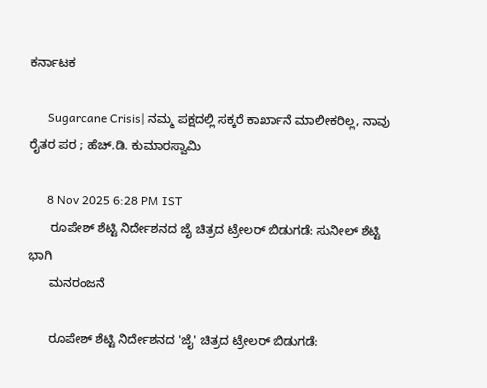ಕರ್ನಾಟಕ

      Sugarcane Crisis| ನಮ್ಮ ಪಕ್ಷದಲ್ಲಿ ಸಕ್ಕರೆ ಕಾರ್ಖಾನೆ ಮಾಲೀಕರಿಲ್ಲ, ನಾವು ರೈತರ ಪರ ; ಹೆಚ್.ಡಿ. ಕುಮಾರಸ್ವಾಮಿ

      8 Nov 2025 6:28 PM IST
      ರೂಪೇಶ್ ಶೆಟ್ಟಿ ನಿರ್ದೇಶನದ ಜೈ ಚಿತ್ರದ ಟ್ರೇಲರ್ ಬಿಡುಗಡೆ: ಸುನೀಲ್ ಶೆಟ್ಟಿ ಭಾಗಿ
      ಮನರಂಜನೆ

      ರೂಪೇಶ್ ಶೆಟ್ಟಿ ನಿರ್ದೇಶನದ 'ಜೈ' ಚಿತ್ರದ ಟ್ರೇಲರ್ ಬಿಡುಗಡೆ: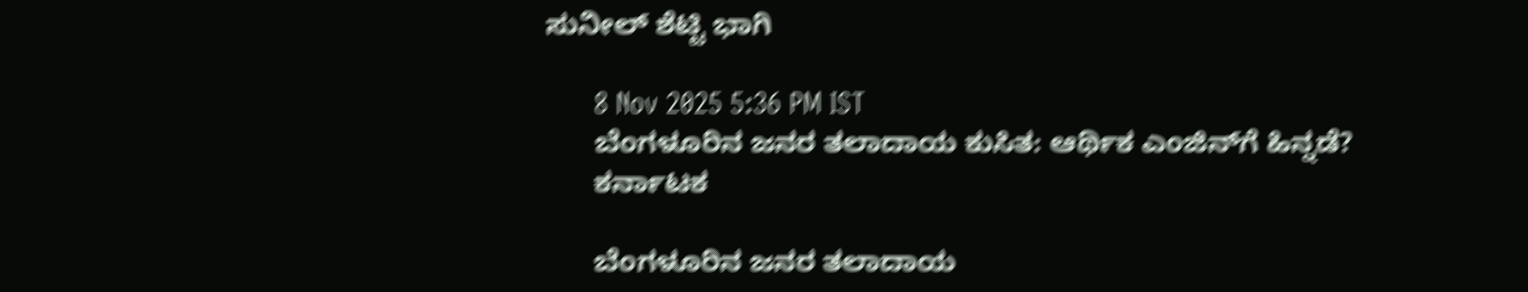ಸುನೀಲ್ ಶೆಟ್ಟಿ ಭಾಗಿ

      8 Nov 2025 5:36 PM IST
      ಬೆಂಗಳೂರಿನ ಜನರ ತಲಾದಾಯ ಕುಸಿತ: ಆರ್ಥಿಕ ಎಂಜಿನ್‌ಗೆ ಹಿನ್ನಡೆ?
      ಕರ್ನಾಟಕ

      ಬೆಂಗಳೂರಿನ ಜನರ ತಲಾದಾಯ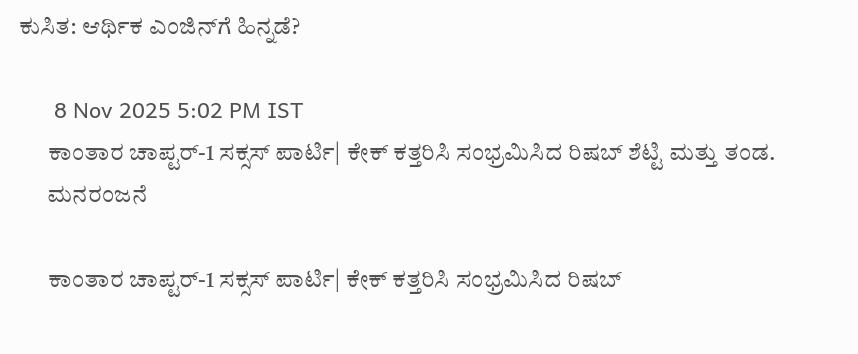ಕುಸಿತ: ಆರ್ಥಿಕ ಎಂಜಿನ್‌ಗೆ ಹಿನ್ನಡೆ?

      8 Nov 2025 5:02 PM IST
      ಕಾಂತಾರ ಚಾಪ್ಟರ್‌-1 ಸಕ್ಸಸ್‌ ಪಾರ್ಟಿ| ಕೇಕ್ ಕತ್ತರಿಸಿ ಸಂಭ್ರಮಿಸಿದ ರಿಷಬ್ ಶೆಟ್ಟಿ ಮತ್ತು ತಂಡ.
      ಮನರಂಜನೆ

      ಕಾಂತಾರ ಚಾಪ್ಟರ್‌-1 ಸಕ್ಸಸ್‌ ಪಾರ್ಟಿ| ಕೇಕ್ ಕತ್ತರಿಸಿ ಸಂಭ್ರಮಿಸಿದ ರಿಷಬ್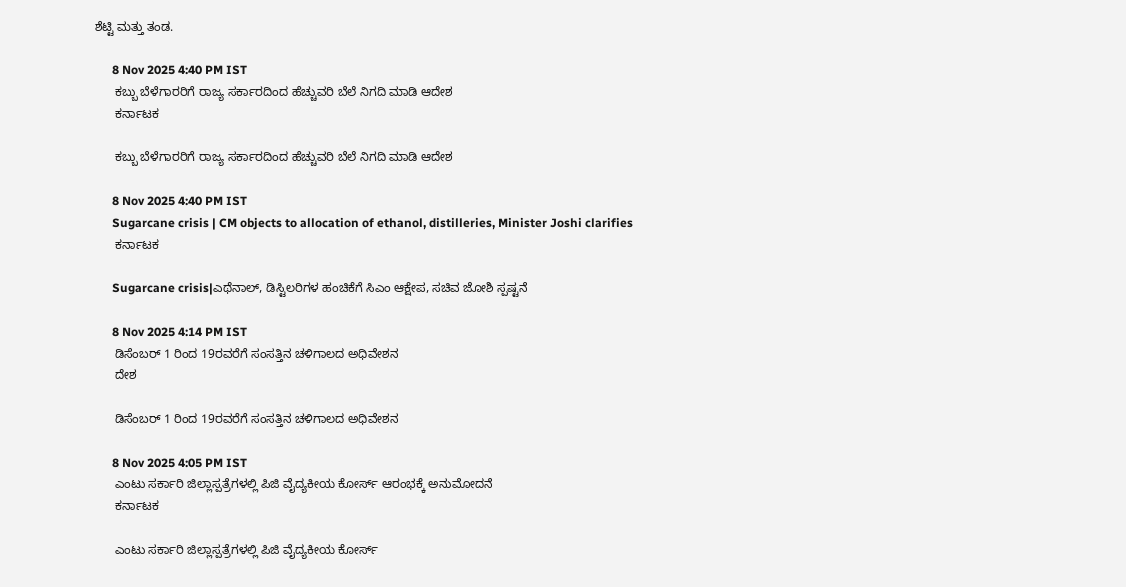ಶೆಟ್ಟಿ ಮತ್ತು ತಂಡ.

      8 Nov 2025 4:40 PM IST
      ಕಬ್ಬು ಬೆಳೆಗಾರರಿಗೆ ರಾಜ್ಯ ಸರ್ಕಾರದಿಂದ ಹೆಚ್ಚುವರಿ ಬೆಲೆ ನಿಗದಿ ಮಾಡಿ ಆದೇಶ
      ಕರ್ನಾಟಕ

      ಕಬ್ಬು ಬೆಳೆಗಾರರಿಗೆ ರಾಜ್ಯ ಸರ್ಕಾರದಿಂದ ಹೆಚ್ಚುವರಿ ಬೆಲೆ ನಿಗದಿ ಮಾಡಿ ಆದೇಶ

      8 Nov 2025 4:40 PM IST
      Sugarcane crisis | CM objects to allocation of ethanol, distilleries, Minister Joshi clarifies
      ಕರ್ನಾಟಕ

      Sugarcane crisis|ಎಥೆನಾಲ್, ಡಿಸ್ಟಿಲರಿಗಳ ಹಂಚಿಕೆಗೆ ಸಿಎಂ ಆಕ್ಷೇಪ, ಸಚಿವ ಜೋಶಿ ಸ್ಪಷ್ಟನೆ

      8 Nov 2025 4:14 PM IST
      ಡಿಸೆಂಬರ್ 1 ರಿಂದ 19ರವರೆಗೆ ಸಂಸತ್ತಿನ ಚಳಿಗಾಲದ ಅಧಿವೇಶನ
      ದೇಶ

      ಡಿಸೆಂಬರ್ 1 ರಿಂದ 19ರವರೆಗೆ ಸಂಸತ್ತಿನ ಚಳಿಗಾಲದ ಅಧಿವೇಶನ

      8 Nov 2025 4:05 PM IST
      ಎಂಟು ಸರ್ಕಾರಿ ಜಿಲ್ಲಾಸ್ಪತ್ರೆಗಳಲ್ಲಿ ಪಿಜಿ ವೈದ್ಯಕೀಯ ಕೋರ್ಸ್‌ ಆರಂಭಕ್ಕೆ ಅನುಮೋದನೆ
      ಕರ್ನಾಟಕ

      ಎಂಟು ಸರ್ಕಾರಿ ಜಿಲ್ಲಾಸ್ಪತ್ರೆಗಳಲ್ಲಿ ಪಿಜಿ ವೈದ್ಯಕೀಯ ಕೋರ್ಸ್‌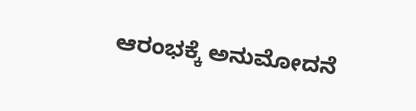ಆರಂಭಕ್ಕೆ ಅನುಮೋದನೆ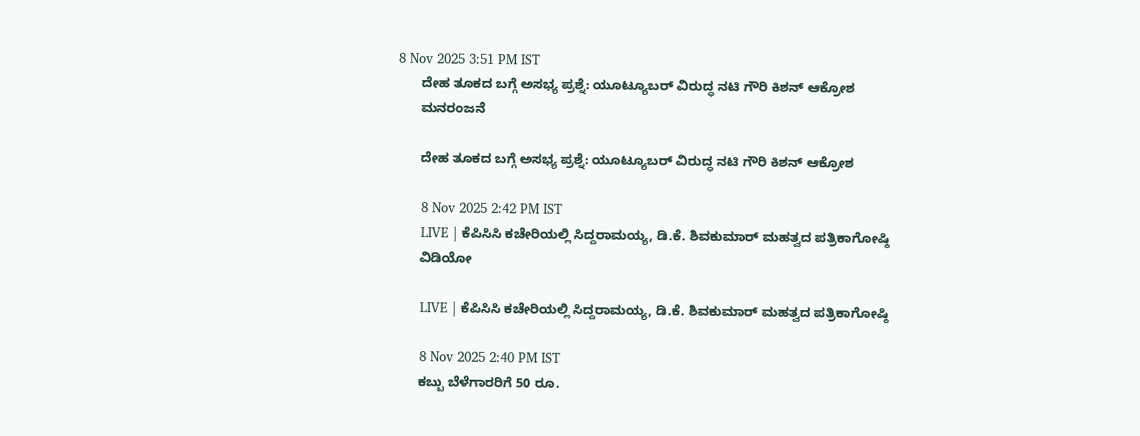8 Nov 2025 3:51 PM IST
      ದೇಹ ತೂಕದ ಬಗ್ಗೆ ಅಸಭ್ಯ ಪ್ರಶ್ನೆ: ಯೂಟ್ಯೂಬರ್ ವಿರುದ್ಧ ನಟಿ ಗೌರಿ ಕಿಶನ್ ಆಕ್ರೋಶ
      ಮನರಂಜನೆ

      ದೇಹ ತೂಕದ ಬಗ್ಗೆ ಅಸಭ್ಯ ಪ್ರಶ್ನೆ: ಯೂಟ್ಯೂಬರ್ ವಿರುದ್ಧ ನಟಿ ಗೌರಿ ಕಿಶನ್ ಆಕ್ರೋಶ

      8 Nov 2025 2:42 PM IST
      LIVE | ಕೆಪಿಸಿಸಿ ಕಚೇರಿಯಲ್ಲಿ ಸಿದ್ದರಾಮಯ್ಯ, ಡಿ.ಕೆ. ಶಿವಕುಮಾರ್ ಮಹತ್ವದ ಪತ್ರಿಕಾಗೋಷ್ಠಿ
      ವಿಡಿಯೋ

      LIVE | ಕೆಪಿಸಿಸಿ ಕಚೇರಿಯಲ್ಲಿ ಸಿದ್ದರಾಮಯ್ಯ, ಡಿ.ಕೆ. ಶಿವಕುಮಾರ್ ಮಹತ್ವದ ಪತ್ರಿಕಾಗೋಷ್ಠಿ

      8 Nov 2025 2:40 PM IST
      ಕಬ್ಬು ಬೆಳೆಗಾರರಿಗೆ 50 ರೂ.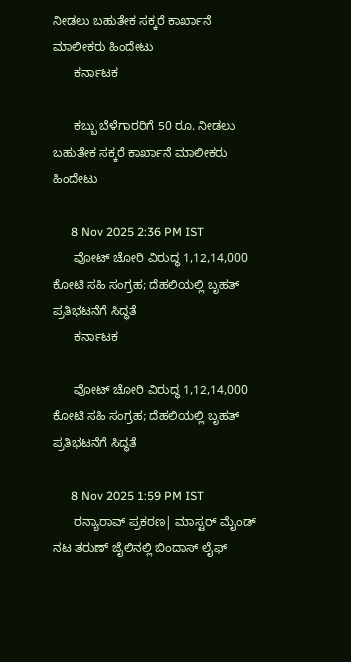ನೀಡಲು ಬಹುತೇಕ ಸಕ್ಕರೆ ಕಾರ್ಖಾನೆ ಮಾಲೀಕರು ಹಿಂದೇಟು
      ಕರ್ನಾಟಕ

      ಕಬ್ಬು ಬೆಳೆಗಾರರಿಗೆ 50 ರೂ. ನೀಡಲು ಬಹುತೇಕ ಸಕ್ಕರೆ ಕಾರ್ಖಾನೆ ಮಾಲೀಕರು ಹಿಂದೇಟು

      8 Nov 2025 2:36 PM IST
      ವೋಟ್‌ ಚೋರಿ ವಿರುದ್ಧ 1,12,14,000 ಕೋಟಿ ಸಹಿ ಸಂಗ್ರಹ; ದೆಹಲಿಯಲ್ಲಿ ಬೃಹತ್‌ ಪ್ರತಿಭಟನೆಗೆ ಸಿದ್ಧತೆ
      ಕರ್ನಾಟಕ

      ವೋಟ್‌ ಚೋರಿ ವಿರುದ್ಧ 1,12,14,000 ಕೋಟಿ ಸಹಿ ಸಂಗ್ರಹ; ದೆಹಲಿಯಲ್ಲಿ ಬೃಹತ್‌ ಪ್ರತಿಭಟನೆಗೆ ಸಿದ್ಧತೆ

      8 Nov 2025 1:59 PM IST
      ರನ್ಯಾರಾವ್‌ ಪ್ರಕರಣ| ಮಾಸ್ಟರ್ ಮೈಂಡ್ ನಟ ತರುಣ್ ಜೈಲಿನಲ್ಲಿ ಬಿಂದಾಸ್ ಲೈಫ್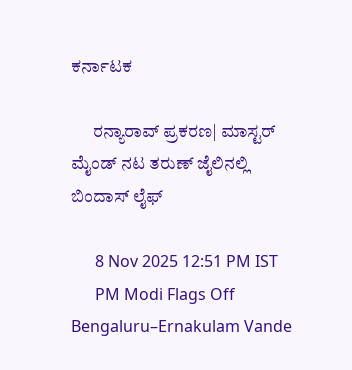ಕರ್ನಾಟಕ

      ರನ್ಯಾರಾವ್‌ ಪ್ರಕರಣ| ಮಾಸ್ಟರ್ ಮೈಂಡ್ ನಟ ತರುಣ್ ಜೈಲಿನಲ್ಲಿ ಬಿಂದಾಸ್ ಲೈಫ್

      8 Nov 2025 12:51 PM IST
      PM Modi Flags Off Bengaluru–Ernakulam Vande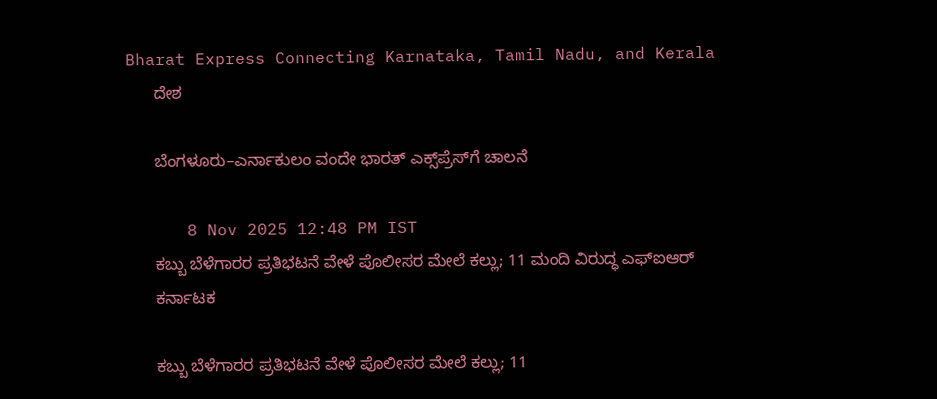Bharat Express Connecting Karnataka, Tamil Nadu, and Kerala
      ದೇಶ

      ಬೆಂಗಳೂರು–ಎರ್ನಾಕುಲಂ ವಂದೇ ಭಾರತ್ ಎಕ್ಸ್‌ಪ್ರೆಸ್‌ಗೆ ಚಾಲನೆ

      8 Nov 2025 12:48 PM IST
      ಕಬ್ಬು ಬೆಳೆಗಾರರ ಪ್ರತಿಭಟನೆ ವೇಳೆ ಪೊಲೀಸರ ಮೇಲೆ ಕಲ್ಲು; 11 ಮಂದಿ ವಿರುದ್ಧ ಎಫ್‌ಐಆರ್
      ಕರ್ನಾಟಕ

      ಕಬ್ಬು ಬೆಳೆಗಾರರ ಪ್ರತಿಭಟನೆ ವೇಳೆ ಪೊಲೀಸರ ಮೇಲೆ ಕಲ್ಲು; 11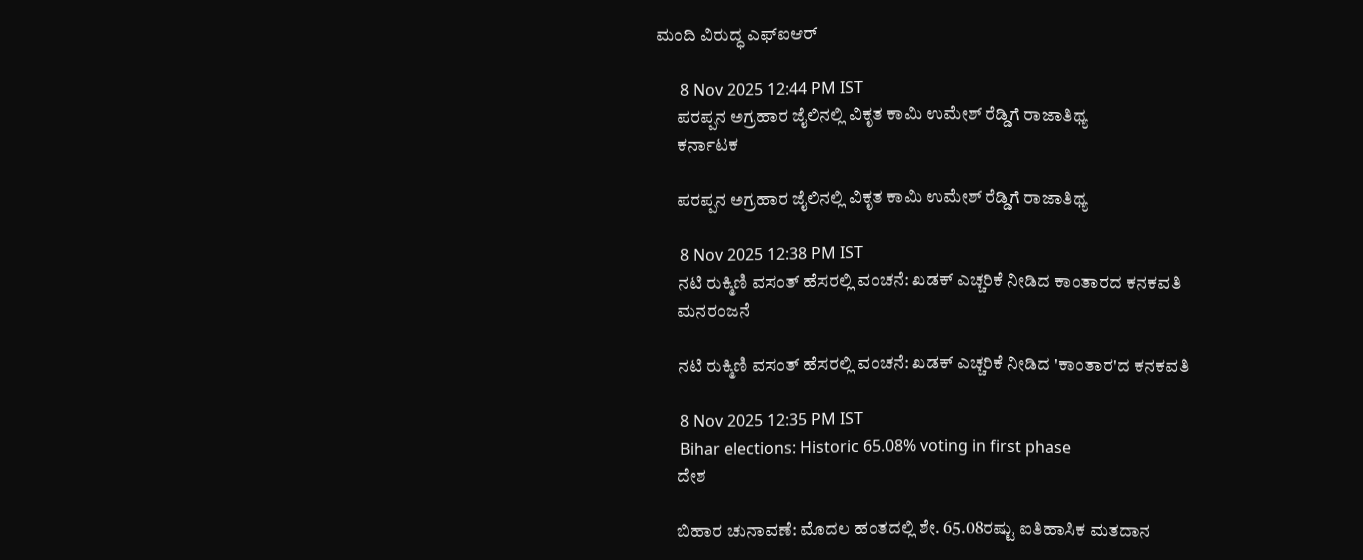ಮಂದಿ ವಿರುದ್ಧ ಎಫ್‌ಐಆರ್

      8 Nov 2025 12:44 PM IST
      ಪರಪ್ಪನ ಅಗ್ರಹಾರ ಜೈಲಿನಲ್ಲಿ ವಿಕೃತ ಕಾಮಿ ಉಮೇಶ್ ರೆಡ್ಡಿಗೆ ರಾಜಾತಿಥ್ಯ
      ಕರ್ನಾಟಕ

      ಪರಪ್ಪನ ಅಗ್ರಹಾರ ಜೈಲಿನಲ್ಲಿ ವಿಕೃತ ಕಾಮಿ ಉಮೇಶ್ ರೆಡ್ಡಿಗೆ ರಾಜಾತಿಥ್ಯ

      8 Nov 2025 12:38 PM IST
      ನಟಿ ರುಕ್ಮಿಣಿ ವಸಂತ್ ಹೆಸರಲ್ಲಿ ವಂಚನೆ: ಖಡಕ್ ಎಚ್ಚರಿಕೆ ನೀಡಿದ ಕಾಂತಾರದ ಕನಕವತಿ
      ಮನರಂಜನೆ

      ನಟಿ ರುಕ್ಮಿಣಿ ವಸಂತ್ ಹೆಸರಲ್ಲಿ ವಂಚನೆ: ಖಡಕ್ ಎಚ್ಚರಿಕೆ ನೀಡಿದ 'ಕಾಂತಾರ'ದ ಕನಕವತಿ

      8 Nov 2025 12:35 PM IST
      Bihar elections: Historic 65.08% voting in first phase
      ದೇಶ

      ಬಿಹಾರ ಚುನಾವಣೆ: ಮೊದಲ ಹಂತದಲ್ಲಿ ಶೇ. 65.08ರಷ್ಟು ಐತಿಹಾಸಿಕ ಮತದಾನ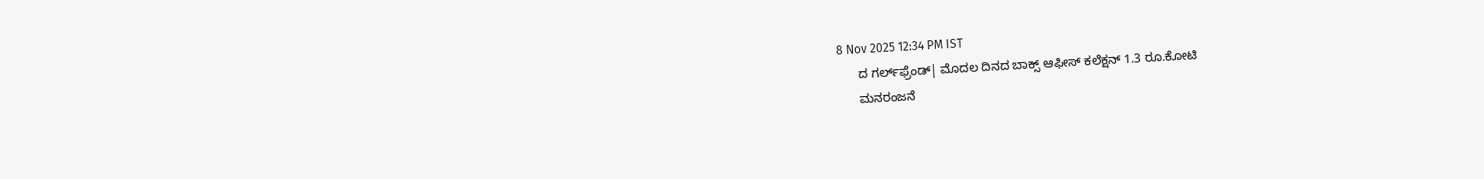8 Nov 2025 12:34 PM IST
      ದ ಗರ್ಲ್‌ಫ್ರೆಂಡ್‌| ಮೊದಲ ದಿನದ ಬಾಕ್ಸ್ ಆಫೀಸ್ ಕಲೆಕ್ಷನ್ 1.3 ರೂ.ಕೋಟಿ
      ಮನರಂಜನೆ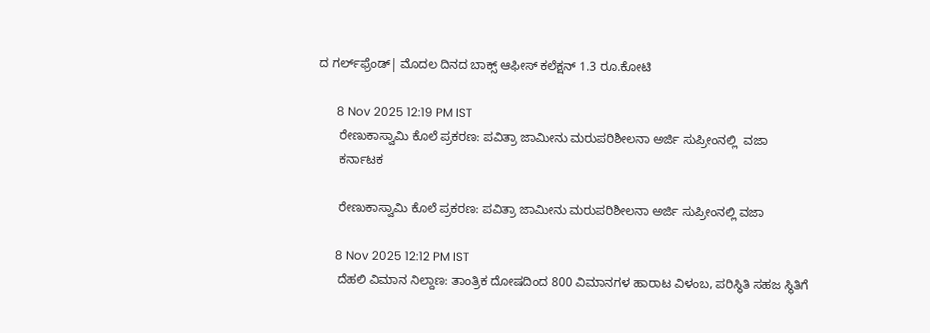ದ ಗರ್ಲ್‌ಫ್ರೆಂಡ್‌| ಮೊದಲ ದಿನದ ಬಾಕ್ಸ್ ಆಫೀಸ್ ಕಲೆಕ್ಷನ್ 1.3 ರೂ.ಕೋಟಿ

      8 Nov 2025 12:19 PM IST
      ರೇಣುಕಾಸ್ವಾಮಿ ಕೊಲೆ ಪ್ರಕರಣ: ಪವಿತ್ರಾ ಜಾಮೀನು ಮರುಪರಿಶೀಲನಾ ಅರ್ಜಿ ಸುಪ್ರೀಂನಲ್ಲಿ  ವಜಾ
      ಕರ್ನಾಟಕ

      ರೇಣುಕಾಸ್ವಾಮಿ ಕೊಲೆ ಪ್ರಕರಣ: ಪವಿತ್ರಾ ಜಾಮೀನು ಮರುಪರಿಶೀಲನಾ ಅರ್ಜಿ ಸುಪ್ರೀಂನಲ್ಲಿ ವಜಾ

      8 Nov 2025 12:12 PM IST
      ದೆಹಲಿ ವಿಮಾನ ನಿಲ್ದಾಣ: ತಾಂತ್ರಿಕ ದೋಷದಿಂದ 800 ವಿಮಾನಗಳ ಹಾರಾಟ ವಿಳಂಬ, ಪರಿಸ್ಥಿತಿ ಸಹಜ ಸ್ಥಿತಿಗೆ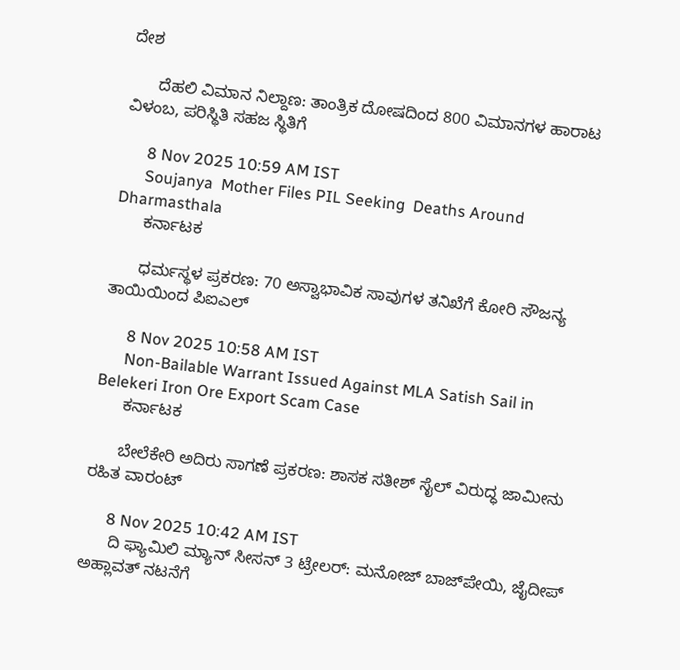ದೇಶ

      ದೆಹಲಿ ವಿಮಾನ ನಿಲ್ದಾಣ: ತಾಂತ್ರಿಕ ದೋಷದಿಂದ 800 ವಿಮಾನಗಳ ಹಾರಾಟ ವಿಳಂಬ, ಪರಿಸ್ಥಿತಿ ಸಹಜ ಸ್ಥಿತಿಗೆ

      8 Nov 2025 10:59 AM IST
      Soujanya  Mother Files PIL Seeking  Deaths Around Dharmasthala
      ಕರ್ನಾಟಕ

      ಧರ್ಮಸ್ಥಳ ಪ್ರಕರಣ: 70 ಅಸ್ವಾಭಾವಿಕ ಸಾವುಗಳ ತನಿಖೆಗೆ ಕೋರಿ ಸೌಜನ್ಯ ತಾಯಿಯಿಂದ ಪಿಐಎಲ್

      8 Nov 2025 10:58 AM IST
      Non-Bailable Warrant Issued Against MLA Satish Sail in Belekeri Iron Ore Export Scam Case
      ಕರ್ನಾಟಕ

      ಬೇಲೆಕೇರಿ ಅದಿರು ಸಾಗಣೆ ಪ್ರಕರಣ: ಶಾಸಕ ಸತೀಶ್ ಸೈಲ್ ವಿರುದ್ಧ ಜಾಮೀನು ರಹಿತ ವಾರಂಟ್

      8 Nov 2025 10:42 AM IST
      ದಿ ಫ್ಯಾಮಿಲಿ ಮ್ಯಾನ್ ಸೀಸನ್ 3 ಟ್ರೇಲರ್: ಮನೋಜ್ ಬಾಜ್‌ಪೇಯಿ, ಜೈದೀಪ್ ಅಹ್ಲಾವತ್ ನಟನೆಗೆ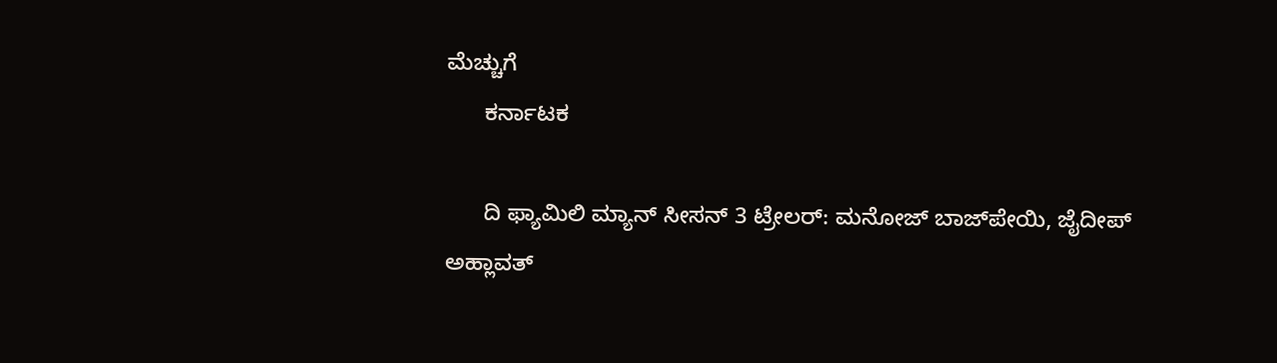ಮೆಚ್ಚುಗೆ
      ಕರ್ನಾಟಕ

      ದಿ ಫ್ಯಾಮಿಲಿ ಮ್ಯಾನ್ ಸೀಸನ್ 3 ಟ್ರೇಲರ್: ಮನೋಜ್ ಬಾಜ್‌ಪೇಯಿ, ಜೈದೀಪ್ ಅಹ್ಲಾವತ್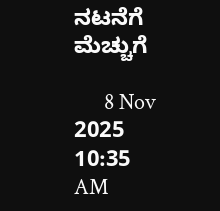ನಟನೆಗೆ ಮೆಚ್ಚುಗೆ

      8 Nov 2025 10:35 AM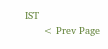IST
      < Prev Page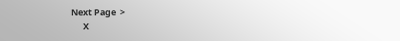Next Page  >
      X